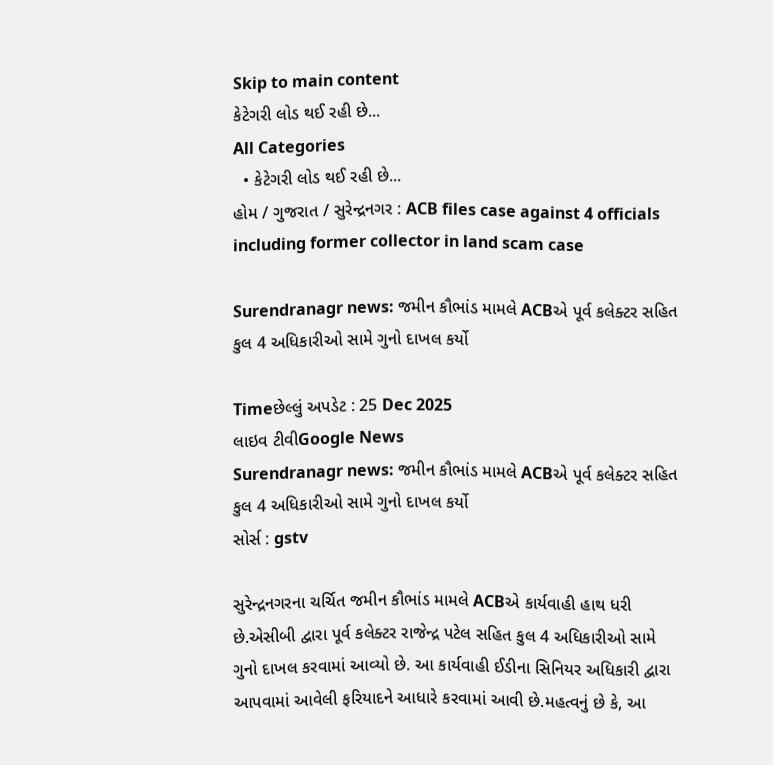Skip to main content
કેટેગરી લોડ થઈ રહી છે...
All Categories
  • કેટેગરી લોડ થઈ રહી છે...
હોમ / ગુજરાત / સુરેન્દ્રનગર : ACB files case against 4 officials including former collector in land scam case

Surendranagr news: જમીન કૌભાંડ મામલે ACBએ પૂર્વ કલેક્ટર સહિત કુલ 4 અધિકારીઓ સામે ગુનો દાખલ કર્યો

Timeછેલ્લું અપડેટ : 25 Dec 2025
લાઇવ ટીવીGoogle News
Surendranagr news: જમીન કૌભાંડ મામલે ACBએ પૂર્વ કલેક્ટર સહિત કુલ 4 અધિકારીઓ સામે ગુનો દાખલ કર્યો
સોર્સ : gstv

સુરેન્દ્રનગરના ચર્ચિત જમીન કૌભાંડ મામલે ACBએ કાર્યવાહી હાથ ધરી છે.એસીબી દ્વારા પૂર્વ કલેક્ટર રાજેન્દ્ર પટેલ સહિત કુલ 4 અધિકારીઓ સામે ગુનો દાખલ કરવામાં આવ્યો છે. આ કાર્યવાહી ઈડીના સિનિયર અધિકારી દ્વારા આપવામાં આવેલી ફરિયાદને આધારે કરવામાં આવી છે.મહત્વનું છે કે, આ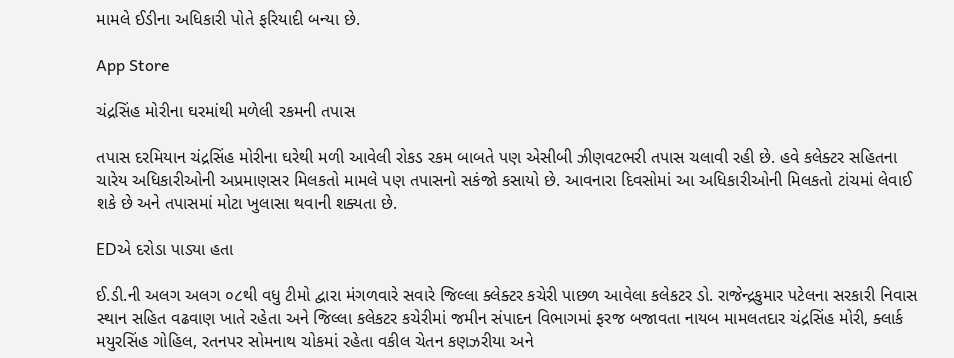મામલે ઈડીના અધિકારી પોતે ફરિયાદી બન્યા છે.

App Store

ચંદ્રસિંહ મોરીના ઘરમાંથી મળેલી રકમની તપાસ

તપાસ દરમિયાન ચંદ્રસિંહ મોરીના ઘરેથી મળી આવેલી રોકડ રકમ બાબતે પણ એસીબી ઝીણવટભરી તપાસ ચલાવી રહી છે. હવે કલેક્ટર સહિતના ચારેય અધિકારીઓની અપ્રમાણસર મિલકતો મામલે પણ તપાસનો સકંજો કસાયો છે. આવનારા દિવસોમાં આ અધિકારીઓની મિલકતો ટાંચમાં લેવાઈ શકે છે અને તપાસમાં મોટા ખુલાસા થવાની શક્યતા છે.

EDએ દરોડા પાડ્યા હતા

ઈ.ડી.ની અલગ અલગ ૦૮થી વધુ ટીમો દ્વારા મંગળવારે સવારે જિલ્લા ક્લેક્ટર કચેરી પાછળ આવેલા કલેકટર ડો. રાજેન્દ્રકુમાર પટેલના સરકારી નિવાસ સ્થાન સહિત વઢવાણ ખાતે રહેતા અને જિલ્લા કલેકટર કચેરીમાં જમીન સંપાદન વિભાગમાં ફરજ બજાવતા નાયબ મામલતદાર ચંદ્રસિંહ મોરી, ક્લાર્ક મયુરસિંહ ગોહિલ, રતનપર સોમનાથ ચોકમાં રહેતા વકીલ ચેતન કણઝરીયા અને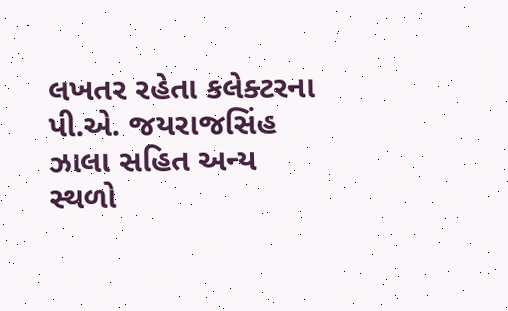લખતર રહેતા કલેક્ટરના પી.એ. જયરાજસિંહ ઝાલા સહિત અન્ય સ્થળો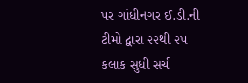પર ગાંધીનગર ઈ.ડી.ની ટીમો દ્વારા ૨૨થી ૨૫ કલાક સુધી સર્ચ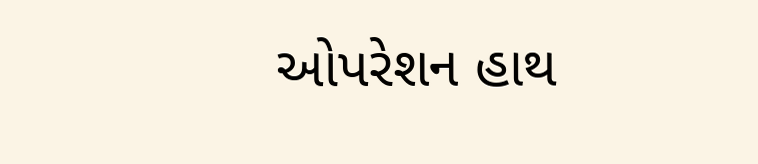ઓપરેશન હાથ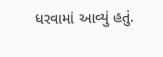ધરવામાં આવ્યું હતું.